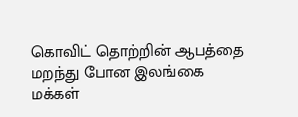கொவிட் தொற்றின் ஆபத்தை மறந்து போன இலங்கை மக்கள்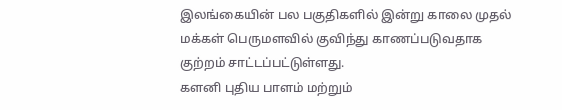இலங்கையின் பல பகுதிகளில் இன்று காலை முதல் மக்கள் பெருமளவில் குவிந்து காணப்படுவதாக குற்றம் சாட்டப்பட்டுள்ளது.
களனி புதிய பாளம் மற்றும்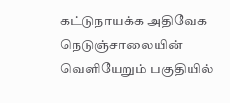கட்டுநாயக்க அதிவேக நெடுஞ்சாலையின் வெளியேறும் பகுதியில்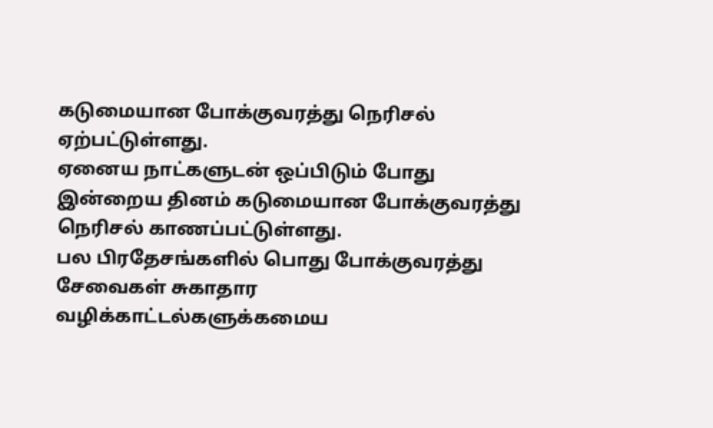கடுமையான போக்குவரத்து நெரிசல் ஏற்பட்டுள்ளது.
ஏனைய நாட்களுடன் ஒப்பிடும் போது இன்றைய தினம் கடுமையான போக்குவரத்து நெரிசல் காணப்பட்டுள்ளது.
பல பிரதேசங்களில் பொது போக்குவரத்து சேவைகள் சுகாதார வழிக்காட்டல்களுக்கமைய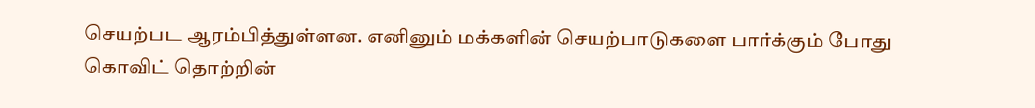செயற்பட ஆரம்பித்துள்ளன. எனினும் மக்களின் செயற்பாடுகளை பார்க்கும் போது கொவிட் தொற்றின்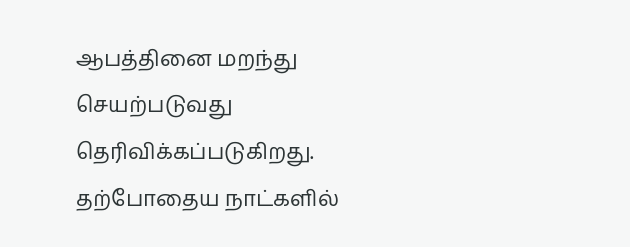ஆபத்தினை மறந்து செயற்படுவது தெரிவிக்கப்படுகிறது.
தற்போதைய நாட்களில்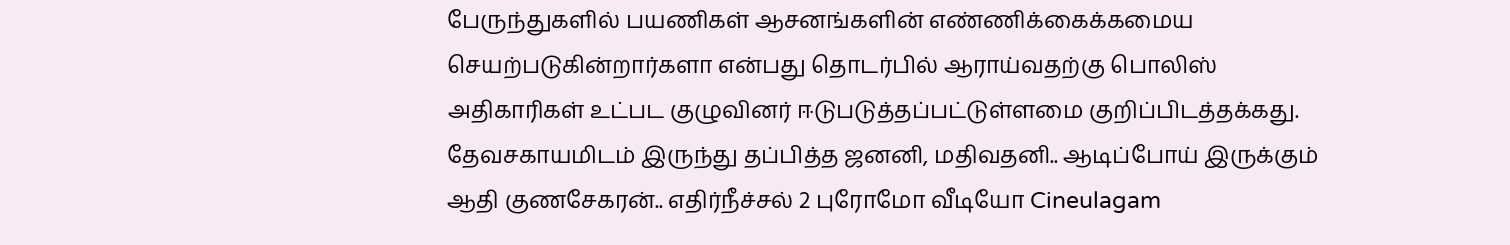பேருந்துகளில் பயணிகள் ஆசனங்களின் எண்ணிக்கைக்கமைய செயற்படுகின்றார்களா என்பது தொடர்பில் ஆராய்வதற்கு பொலிஸ் அதிகாரிகள் உட்பட குழுவினர் ஈடுபடுத்தப்பட்டுள்ளமை குறிப்பிடத்தக்கது.
தேவசகாயமிடம் இருந்து தப்பித்த ஜனனி, மதிவதனி.. ஆடிப்போய் இருக்கும் ஆதி குணசேகரன்.. எதிர்நீச்சல் 2 புரோமோ வீடியோ Cineulagam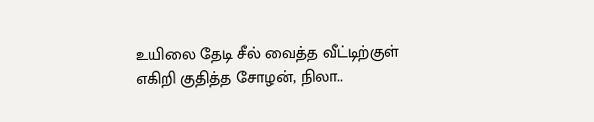உயிலை தேடி சீல் வைத்த வீட்டிற்குள் எகிறி குதித்த சோழன், நிலா..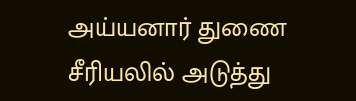அய்யனார் துணை சீரியலில் அடுத்து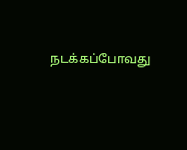நடக்கப்போவது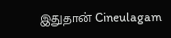இதுதான் Cineulagam